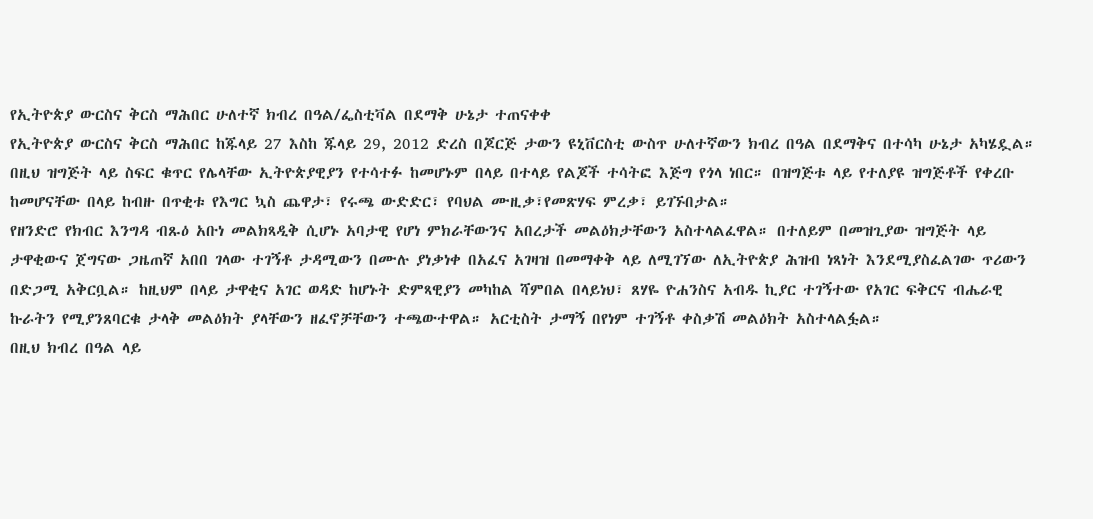የኢትዮጵያ ውርስና ቅርስ ማሕበር ሁለተኛ ክብረ በዓል/ፌስቲቫል በደማቅ ሁኔታ ተጠናቀቀ
የኢትዮጵያ ውርስና ቅርስ ማሕበር ከጁላይ 27 እስከ ጁላይ 29, 2012 ድረስ በጆርጅ ታውን ዩኒቨርስቲ ውስጥ ሁለተኛውን ክብረ በዓል በደማቅና በተሳካ ሁኔታ አካሄዷል። በዚህ ዝግጅት ላይ ስፍር ቁጥር የሌላቸው ኢትዮጵያዊያን የተሳተፉ ከመሆኑም በላይ በተላይ የልጆች ተሳትፎ እጅግ የጎላ ነበር። በዝግጅቱ ላይ የተለያዩ ዝግጅቶች የቀረቡ ከመሆናቸው በላይ ከብዙ በጥቂቱ የእግር ኳስ ጨዋታ፣ የሩጫ ውድድር፣ የባህል ሙዚቃ፣የመጽሃፍ ምረቃ፣ ይገኙበታል።
የዘንድሮ የክብር እንግዳ ብጹዕ አቡነ መልክጻዲቅ ሲሆኑ አባታዊ የሆነ ምክራቸውንና አበረታች መልዕክታቸውን አስተላልፈዋል። በተለይም በመዝጊያው ዝግጅት ላይ ታዋቂውና ጀግናው ጋዜጠኛ አበበ ገላው ተገኝቶ ታዳሚውን በሙሉ ያነቃነቀ በአፈና አገዛዝ በመማቀቅ ላይ ለሚገኘው ለኢትዮጵያ ሕዝብ ነጻነት እንደሚያስፈልገው ጥሪውን በድጋሚ አቅርቧል። ከዚህም በላይ ታዋቂና አገር ወዳድ ከሆኑት ድምጻዊያን መካከል ሻምበል በላይነህ፣ ጸሃዬ ዮሐንስና አብዱ ኪያር ተገኝተው የአገር ፍቅርና ብሔራዊ ኩራትን የሚያንጸባርቁ ታላቅ መልዕክት ያላቸውን ዘፈኖቻቸውን ተጫውተዋል። አርቲስት ታማኝ በየነም ተገኝቶ ቀስቃሽ መልዕክት አስተላልፏል።
በዚህ ክብረ በዓል ላይ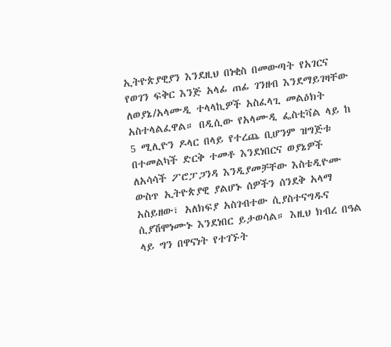ኢትዮጵያዊያን እንደዚህ በነቂስ በመውጣት የአገርና የወገን ፍቅር እንጅ አላፊ ጠፊ ገንዘብ እንደማይገዛቸው ለወያኔ/አላሙዲ ተላላኪዎች አስፈላጊ መልዕክት አስተላልፈዋል። በዲሲው የአላሙዲ ፌስቲቫል ላይ ከ 5 ሚሊዮን ዶላር በላይ የተረጨ ቢሆንም ዝግጅቱ በተመልካች ድርቅ ተመቶ እንደነበርና ወያኔዎች ለአሳሳች ፖሮፓጋንዳ እንዲያመቻቸው እስቴዲዮሙ ውስጥ ኢትዮጵያዊ ያልሆኑ ሰዎችን ሰንደቅ አላማ አስይዘው፣ አለክፍያ አስገብተው ሲያስተናግዱና ሲያሽሞነሙኑ እንደነበር ይታወሳል። እዚህ ክብረ በዓል ላይ ግን በዋናነት የተገኙት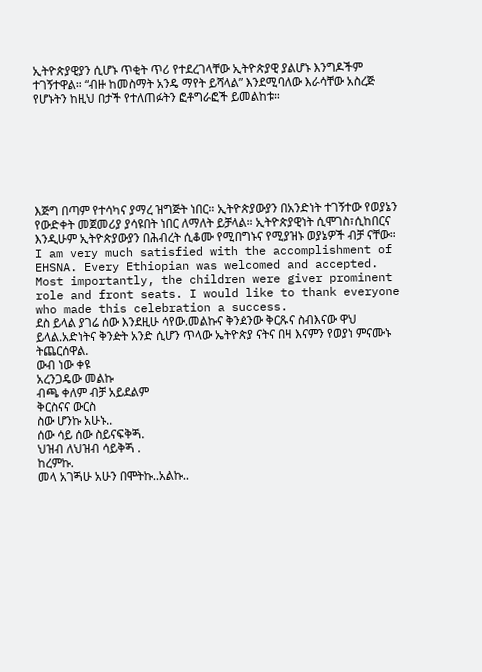ኢትዮጵያዊያን ሲሆኑ ጥቂት ጥሪ የተደረገላቸው ኢትዮጵያዊ ያልሆኑ እንግዶችም ተገኝተዋል። “ብዙ ከመስማት አንዴ ማየት ይሻላል” እንደሚባለው እራሳቸው አስረጅ የሆኑትን ከዚህ በታች የተለጠፉትን ፎቶግራፎች ይመልከቱ።







እጅግ በጣም የተሳካና ያማረ ዝግጅት ነበር። ኢትዮጵያውያን በአንድነት ተገኝተው የወያኔን የውድቀት መጀመሪያ ያሳዩበት ነበር ለማለት ይቻላል። ኢትዮጵያዊነት ሲሞገስ፣ሲከበርና እንዲሁም ኢትዮጵያውያን በሕብረት ሲቆሙ የሚበግኑና የሚያዝኑ ወያኔዎች ብቻ ናቸው።
I am very much satisfied with the accomplishment of EHSNA. Every Ethiopian was welcomed and accepted. Most importantly, the children were giver prominent role and front seats. I would like to thank everyone who made this celebration a success.
ደስ ይላል ያገሬ ሰው እንደዚሁ ሳየው.መልኩና ቅንዸንው ቅርጹና ስብእናው ዋህ ይላል.አድነትና ቅንዽት አንድ ሲሆን ጥላው ኤትዮጵያ ናትና በዛ እናምን የወያነ ምናሙኑ ትጨርሰዋል.
ውብ ነው ቀዩ
አረንጋዴው መልኩ
ብጫ ቀለም ብቻ አይደልም
ቅርስናና ውርስ
ስው ሆንኩ አሁኑ..
ሰው ሳይ ሰው ስይናፍቅጝ.
ህዝብ ለህዝብ ሳይቅጝ .
ከረምኩ.
መላ አገጝሁ አሁን በሞትኩ..አልኩ..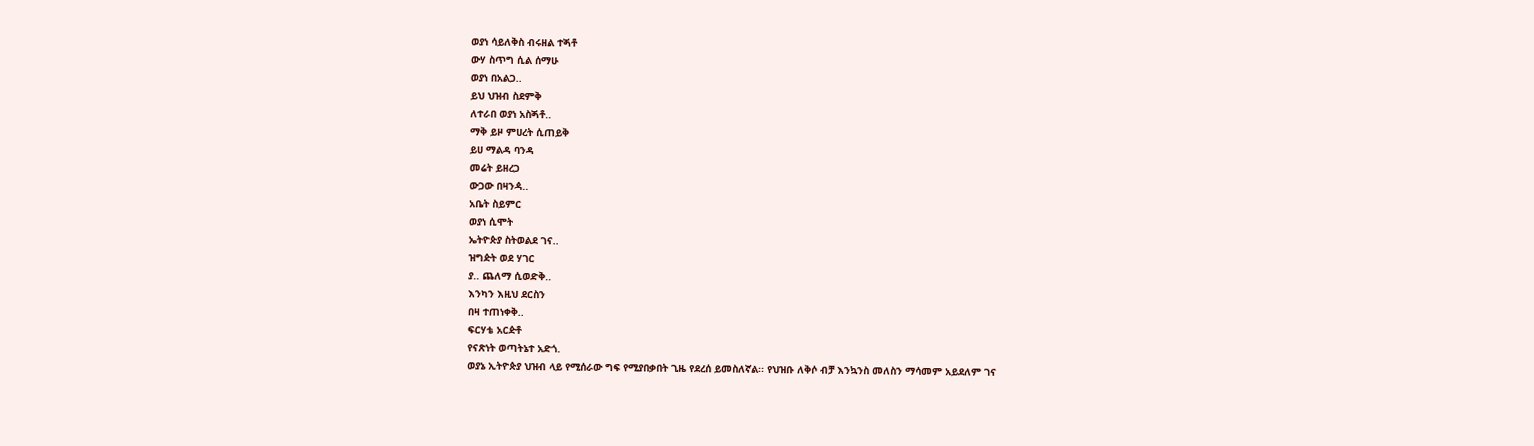ወያነ ሳይለቅስ ብሩዘል ተጝቶ
ውሃ ስጥግ ሲል ሰማሁ
ወያነ በአልጋ..
ይህ ህዝብ ስደምቅ
ለተራበ ወያነ አስጝቶ..
ማቅ ይዞ ምሀረት ሲጠይቅ
ይሀ ማልዳ ባንዳ
መሬት ይዘረጋ
ውጋው በዛንዻ..
አቤት ስይምር
ወያነ ሲሞት
ኤትዮጵያ ስትወልደ ገና..
ዝግዽት ወደ ሃገር
ያ.. ጨለማ ሲወድቅ..
እንካን እዚህ ደርስን
በዛ ተጠነቀቅ..
ፍርሃቴ አርዽቶ
የናጽነት ወጣትኔተ አድጎ.
ወያኔ ኢትዮጵያ ህዝብ ላይ የሚሰራው ግፍ የሚያበቃበት ጊዜ የደረሰ ይመስለኛል፡፡ የህዝቡ ለቅሶ ብቻ እንኳንስ መለስን ማሳመም አይደለም ገና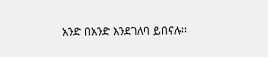አንድ በአንድ እንደገለባ ይበናሉ፡፡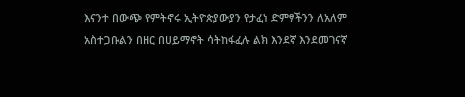እናንተ በውጭ የምትኖሩ ኢትዮጵያውያን የታፈነ ድምፃችንን ለአለም አስተጋቡልን በዘር በሀይማኖት ሳትከፋፈሉ ልክ እንደኛ እንደመገናኛ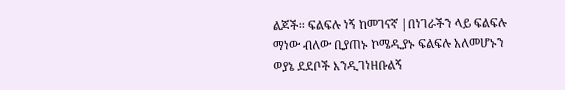ልጆች፡፡ ፍልፍሉ ነኝ ከመገናኛ |በነገራችን ላይ ፍልፍሉ ማነው ብለው ቢያጠኑ ኮሜዲያኑ ፍልፍሉ አለመሆኑን ወያኔ ደደቦች እንዲገነዘቡልኝ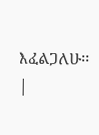እፈልጋለሁ፡፡|